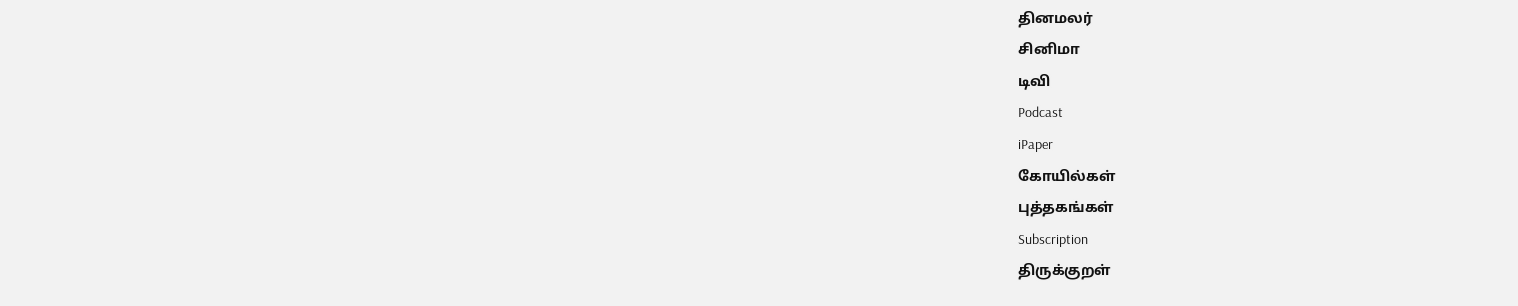தினமலர்
சினிமா
டிவி
Podcast
iPaper
கோயில்கள்
புத்தகங்கள்
Subscription
திருக்குறள்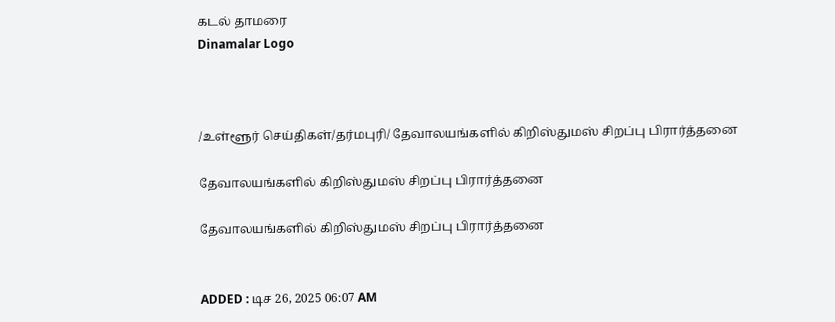கடல் தாமரை
Dinamalar Logo



/உள்ளூர் செய்திகள்/தர்மபுரி/ தேவாலயங்களில் கிறிஸ்துமஸ் சிறப்பு பிரார்த்தனை

தேவாலயங்களில் கிறிஸ்துமஸ் சிறப்பு பிரார்த்தனை

தேவாலயங்களில் கிறிஸ்துமஸ் சிறப்பு பிரார்த்தனை


ADDED : டிச 26, 2025 06:07 AM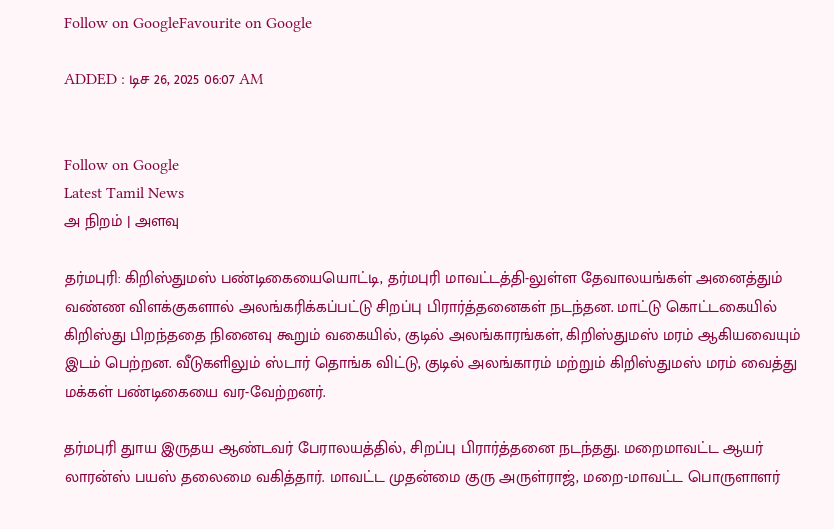Follow on GoogleFavourite on Google

ADDED : டிச 26, 2025 06:07 AM


Follow on Google
Latest Tamil News
அ நிறம் | அளவு

தர்மபுரி: கிறிஸ்துமஸ் பண்டிகையையொட்டி, தர்மபுரி மாவட்டத்தி-லுள்ள தேவாலயங்கள் அனைத்தும் வண்ண விளக்குகளால் அலங்கரிக்கப்பட்டு சிறப்பு பிரார்த்தனைகள் நடந்தன. மாட்டு கொட்டகையில் கிறிஸ்து பிறந்ததை நினைவு கூறும் வகையில், குடில் அலங்காரங்கள், கிறிஸ்துமஸ் மரம் ஆகியவையும் இடம் பெற்றன. வீடுகளிலும் ஸ்டார் தொங்க விட்டு, குடில் அலங்காரம் மற்றும் கிறிஸ்துமஸ் மரம் வைத்து மக்கள் பண்டிகையை வர-வேற்றனர்.

தர்மபுரி துாய இருதய ஆண்டவர் பேராலயத்தில், சிறப்பு பிரார்த்தனை நடந்தது. மறைமாவட்ட ஆயர் லாரன்ஸ் பயஸ் தலைமை வகித்தார். மாவட்ட முதன்மை குரு அருள்ராஜ், மறை-மாவட்ட பொருளாளர்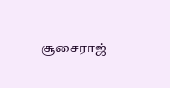சூசைராஜ்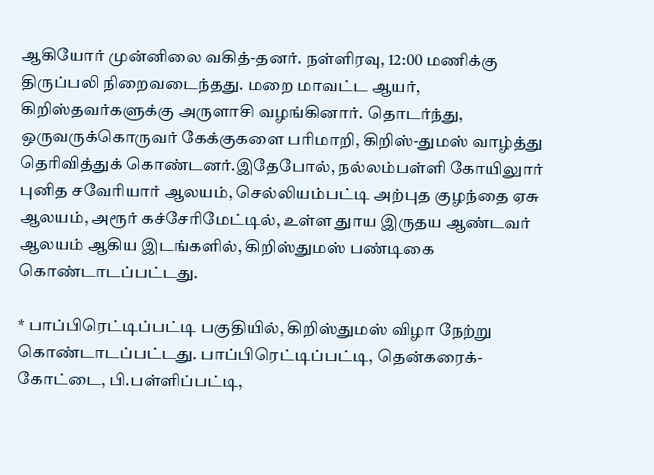ஆகியோர் முன்னிலை வகித்-தனர். நள்ளிரவு, 12:00 மணிக்கு திருப்பலி நிறைவடைந்தது. மறை மாவட்ட ஆயர், கிறிஸ்தவர்களுக்கு அருளாசி வழங்கினார். தொடர்ந்து, ஒருவருக்கொருவர் கேக்குகளை பரிமாறி, கிறிஸ்-துமஸ் வாழ்த்து தெரிவித்துக் கொண்டனர்.இதேபோல், நல்லம்பள்ளி கோயிலுார் புனித சவேரியார் ஆலயம், செல்லியம்பட்டி அற்புத குழந்தை ஏசு ஆலயம், அரூர் கச்சேரிமேட்டில், உள்ள துாய இருதய ஆண்டவர் ஆலயம் ஆகிய இடங்களில், கிறிஸ்துமஸ் பண்டிகை கொண்டாடப்பட்டது.

* பாப்பிரெட்டிப்பட்டி பகுதியில், கிறிஸ்துமஸ் விழா நேற்று கொண்டாடப்பட்டது. பாப்பிரெட்டிப்பட்டி, தென்கரைக்-கோட்டை, பி.பள்ளிப்பட்டி,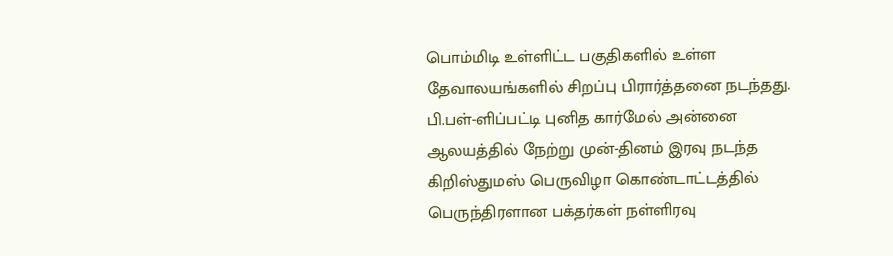பொம்மிடி உள்ளிட்ட பகுதிகளில் உள்ள தேவாலயங்களில் சிறப்பு பிரார்த்தனை நடந்தது. பி.பள்-ளிப்பட்டி புனித கார்மேல் அன்னை ஆலயத்தில் நேற்று முன்-தினம் இரவு நடந்த கிறிஸ்துமஸ் பெருவிழா கொண்டாட்டத்தில் பெருந்திரளான பக்தர்கள் நள்ளிரவு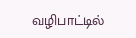வழிபாட்டில்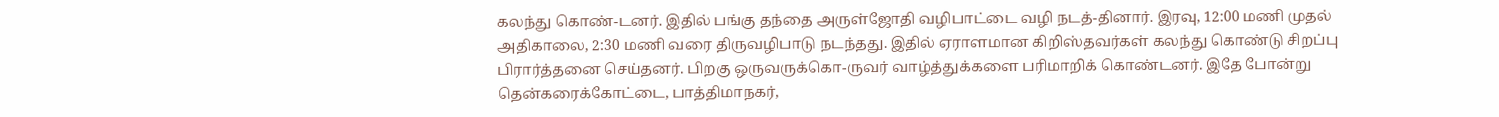கலந்து கொண்-டனர். இதில் பங்கு தந்தை அருள்ஜோதி வழிபாட்டை வழி நடத்-தினார். இரவு, 12:00 மணி முதல் அதிகாலை, 2:30 மணி வரை திருவழிபாடு நடந்தது. இதில் ஏராளமான கிறிஸ்தவர்கள் கலந்து கொண்டு சிறப்பு பிரார்த்தனை செய்தனர். பிறகு ஒருவருக்கொ-ருவர் வாழ்த்துக்களை பரிமாறிக் கொண்டனர். இதே போன்று தென்கரைக்கோட்டை, பாத்திமாநகர்,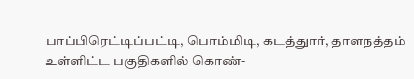பாப்பிரெட்டிப்பட்டி, பொம்மிடி, கடத்துார், தாளநத்தம் உள்ளிட்ட பகுதிகளில் கொண்-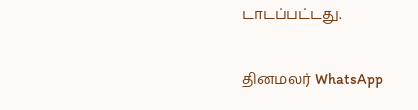டாடப்பட்டது.

தினமலர் WhatsApp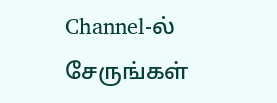Channel-ல் சேருங்கள்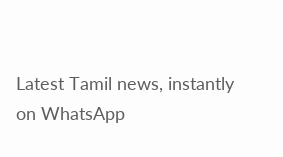Latest Tamil news, instantly on WhatsApp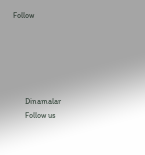Follow





      Dinamalar
      Follow us